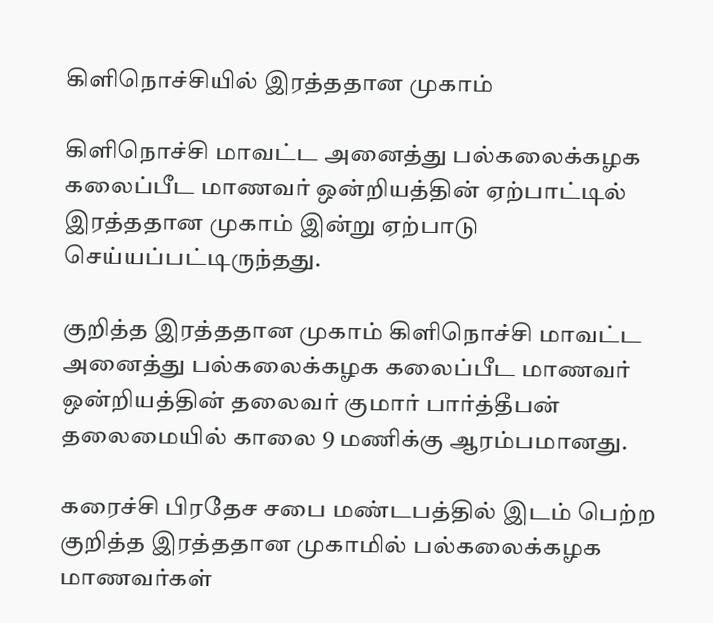கிளிநொச்சியில் இரத்ததான முகாம்

கிளிநொச்சி மாவட்ட அனைத்து பல்கலைக்கழக கலைப்பீட மாணவர் ஒன்றியத்தின் ஏற்பாட்டில் இரத்ததான முகாம் இன்று ஏற்பாடு செய்யப்பட்டிருந்தது.

குறித்த இரத்ததான முகாம் கிளிநொச்சி மாவட்ட அனைத்து பல்கலைக்கழக கலைப்பீட மாணவர் ஒன்றியத்தின் தலைவர் குமார் பார்த்தீபன் தலைமையில் காலை 9 மணிக்கு ஆரம்பமானது.

கரைச்சி பிரதேச சபை மண்டபத்தில் இடம் பெற்ற குறித்த இரத்ததான முகாமில் பல்கலைக்கழக மாணவர்கள்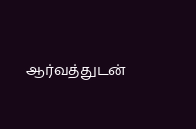ஆர்வத்துடன்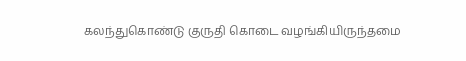கலந்துகொண்டு குருதி கொடை வழங்கியிருந்தமை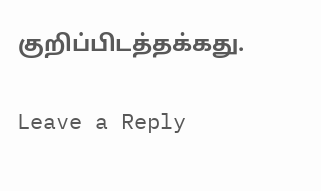குறிப்பிடத்தக்கது.

Leave a Reply